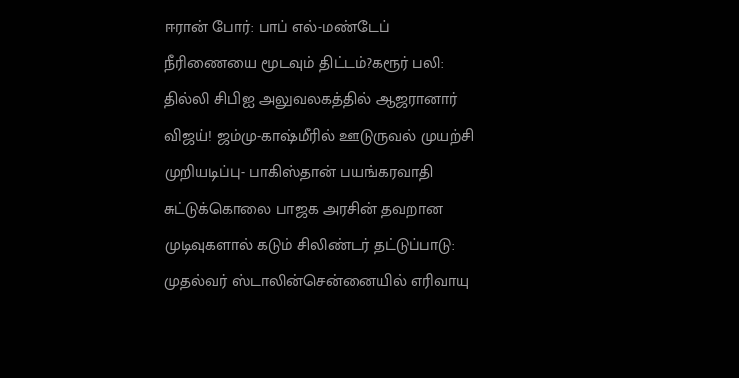ஈரான் போர்: பாப் எல்-மண்டேப் நீரிணையை மூடவும் திட்டம்?கரூர் பலி: தில்லி சிபிஐ அலுவலகத்தில் ஆஜரானார் விஜய்! ஜம்மு-காஷ்மீரில் ஊடுருவல் முயற்சி முறியடிப்பு- பாகிஸ்தான் பயங்கரவாதி சுட்டுக்கொலை பாஜக அரசின் தவறான முடிவுகளால் கடும் சிலிண்டர் தட்டுப்பாடு: முதல்வர் ஸ்டாலின்சென்னையில் எரிவாயு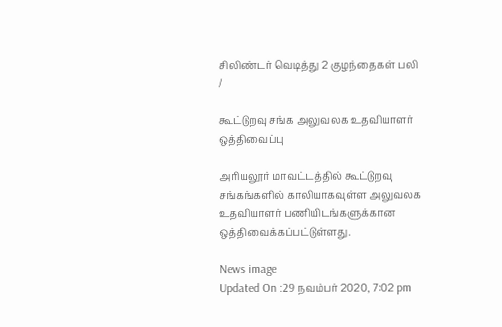சிலிண்டர் வெடித்து 2 குழந்தைகள் பலி
/

கூட்டுறவு சங்க அலுவலக உதவியாளர் ஒத்திவைப்பு

அரியலூர் மாவட்டத்தில் கூட்டுறவு சங்கங்களில் காலியாகவுள்ள அலுவலக உதவியாளர் பணியிடங்களுக்கான ஒத்திவைக்கப்பட்டுள்ளது.

News image
Updated On :29 நவம்பர் 2020, 7:02 pm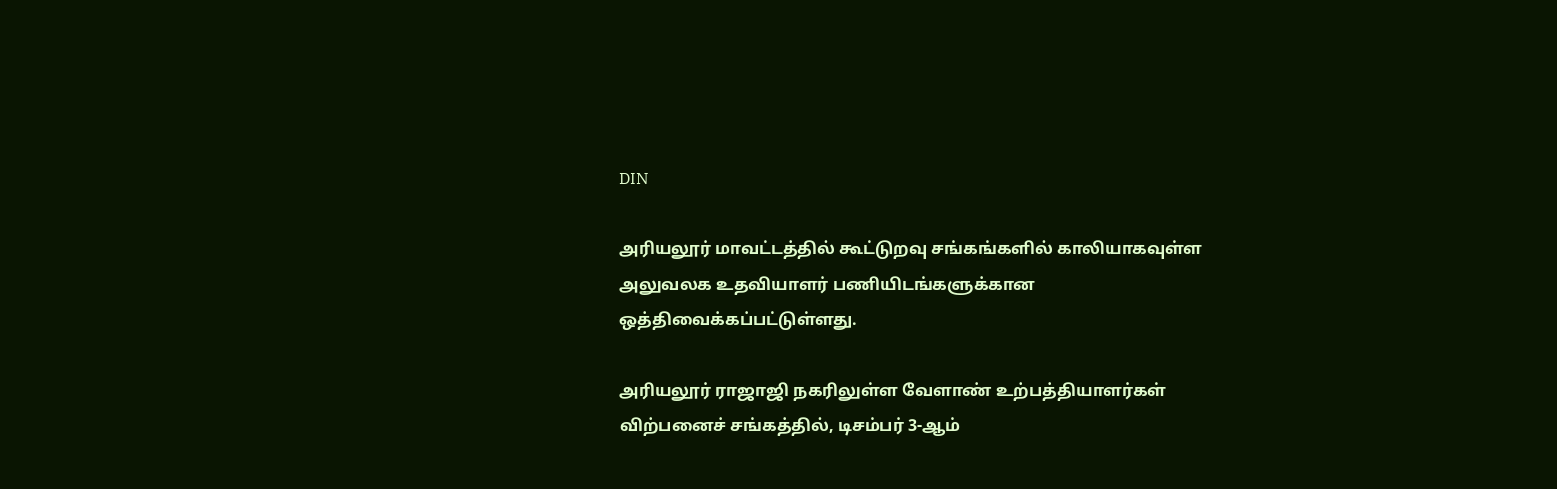DIN

அரியலூர் மாவட்டத்தில் கூட்டுறவு சங்கங்களில் காலியாகவுள்ள அலுவலக உதவியாளர் பணியிடங்களுக்கான ஒத்திவைக்கப்பட்டுள்ளது.

அரியலூர் ராஜாஜி நகரிலுள்ள வேளாண் உற்பத்தியாளர்கள் விற்பனைச் சங்கத்தில், டிசம்பர் 3-ஆம்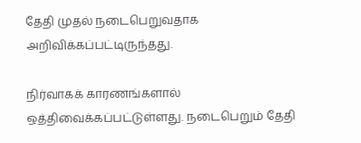தேதி முதல் நடைபெறுவதாக அறிவிக்கப்பட்டிருந்தது.

நிர்வாகக் காரணங்களால் ஒத்திவைக்கப்பட்டுள்ளது. நடைபெறும் தேதி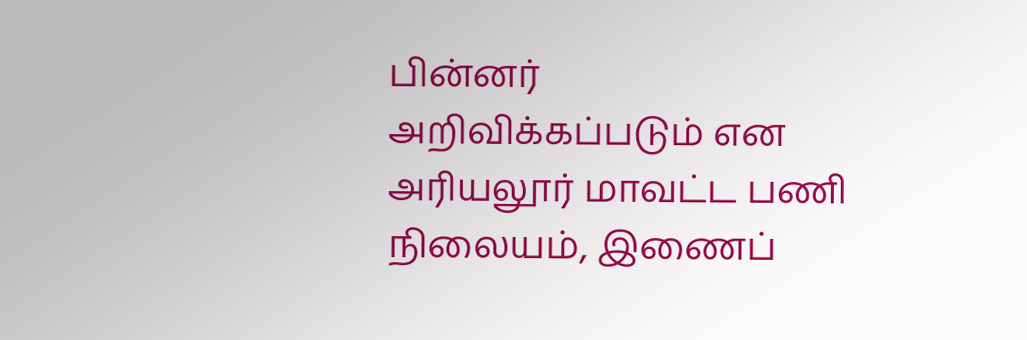பின்னர் அறிவிக்கப்படும் என அரியலூர் மாவட்ட பணி நிலையம், இணைப்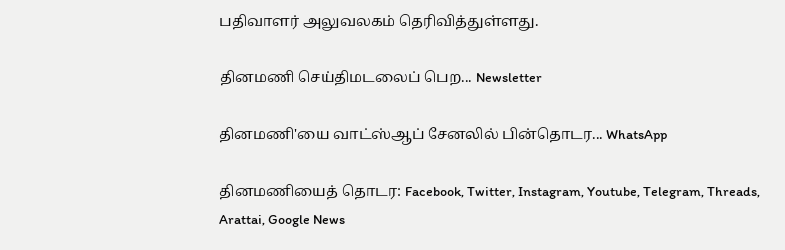பதிவாளர் அலுவலகம் தெரிவித்துள்ளது.

தினமணி செய்திமடலைப் பெற... Newsletter

தினமணி'யை வாட்ஸ்ஆப் சேனலில் பின்தொடர... WhatsApp

தினமணியைத் தொடர: Facebook, Twitter, Instagram, Youtube, Telegram, Threads, Arattai, Google News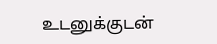உடனுக்குடன்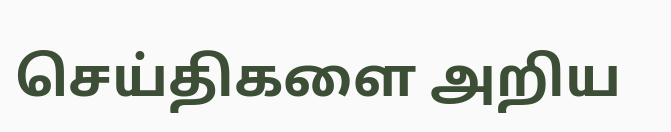செய்திகளை அறிய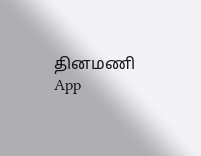தினமணி App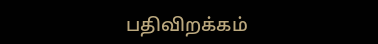பதிவிறக்கம்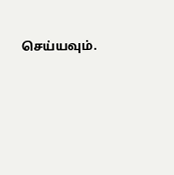செய்யவும்.